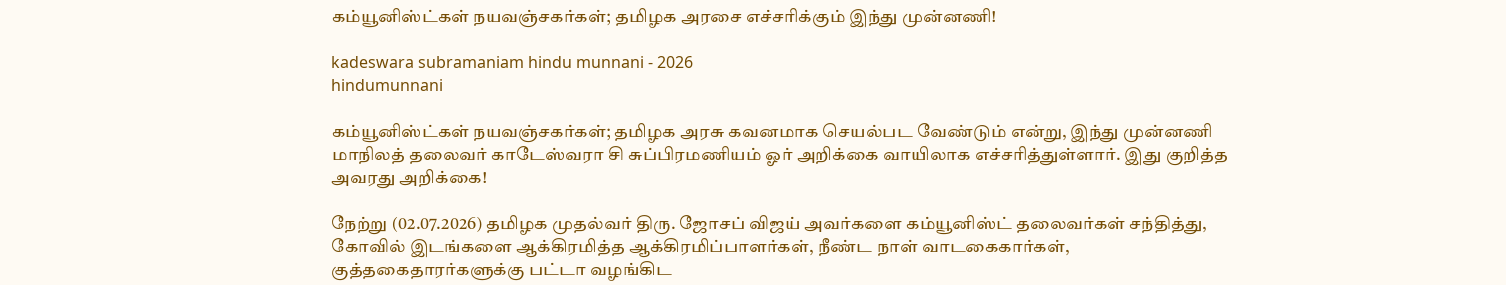கம்யூனிஸ்ட்கள் நயவஞ்சகர்கள்; தமிழக அரசை எச்சரிக்கும் இந்து முன்னணி!

kadeswara subramaniam hindu munnani - 2026
hindumunnani

கம்யூனிஸ்ட்கள் நயவஞ்சகர்கள்; தமிழக அரசு கவனமாக செயல்பட வேண்டும் என்று, இந்து முன்னணி மாநிலத் தலைவர் காடேஸ்வரா சி சுப்பிரமணியம் ஓர் அறிக்கை வாயிலாக எச்சரித்துள்ளார். இது குறித்த அவரது அறிக்கை!

நேற்று (02.07.2026) தமிழக முதல்வர் திரு. ஜோசப் விஜய் அவர்களை கம்யூனிஸ்ட் தலைவர்கள் சந்தித்து, கோவில் இடங்களை ஆக்கிரமித்த ஆக்கிரமிப்பாளர்கள், நீண்ட நாள் வாடகைகார்கள், குத்தகைதாரர்களுக்கு பட்டா வழங்கிட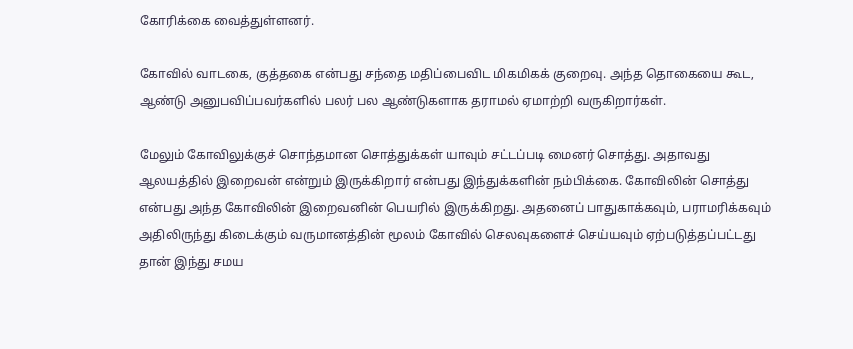கோரிக்கை வைத்துள்ளனர்.

கோவில் வாடகை, குத்தகை என்பது சந்தை மதிப்பைவிட மிகமிகக் குறைவு. அந்த தொகையை கூட, ஆண்டு அனுபவிப்பவர்களில் பலர் பல ஆண்டுகளாக தராமல் ஏமாற்றி வருகிறார்கள்.

மேலும் கோவிலுக்குச் சொந்தமான சொத்துக்கள் யாவும் சட்டப்படி மைனர் சொத்து. அதாவது ஆலயத்தில் இறைவன் என்றும் இருக்கிறார் என்பது இந்துக்களின் நம்பிக்கை. கோவிலின் சொத்து என்பது அந்த கோவிலின் இறைவனின் பெயரில் இருக்கிறது. அதனைப் பாதுகாக்கவும், பராமரிக்கவும் அதிலிருந்து கிடைக்கும் வருமானத்தின் மூலம் கோவில் செலவுகளைச் செய்யவும் ஏற்படுத்தப்பட்டது தான் இந்து சமய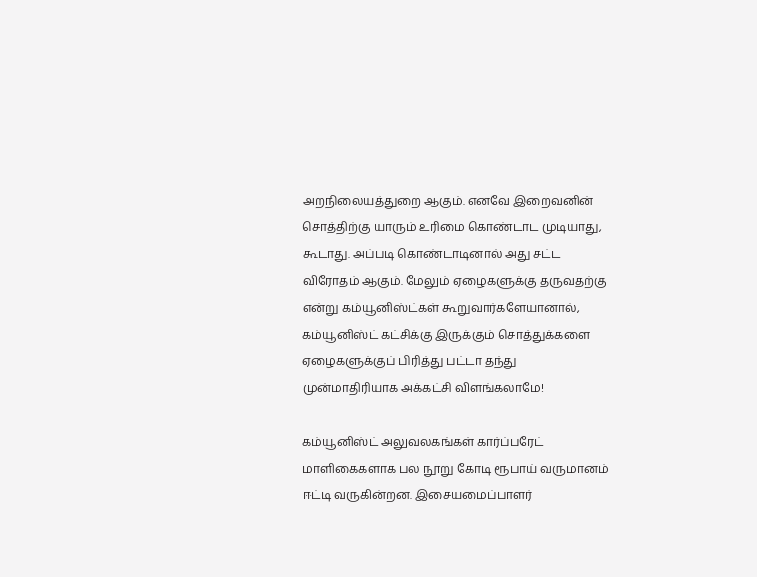அறநிலையத்துறை ஆகும். எனவே இறைவனின் சொத்திற்கு யாரும் உரிமை கொண்டாட முடியாது, கூடாது. அப்படி கொண்டாடினால் அது சட்ட விரோதம் ஆகும். மேலும் ஏழைகளுக்கு தருவதற்கு என்று கம்யூனிஸ்ட்கள் கூறுவார்களேயானால், கம்யூனிஸ்ட் கட்சிக்கு இருக்கும் சொத்துக்களை ஏழைகளுக்குப் பிரித்து பட்டா தந்து முன்மாதிரியாக அக்கட்சி விளங்கலாமே!

கம்யூனிஸ்ட் அலுவலகங்கள் கார்ப்பரேட் மாளிகைகளாக பல நூறு கோடி ரூபாய் வருமானம் ஈட்டி வருகின்றன. இசையமைப்பாளர்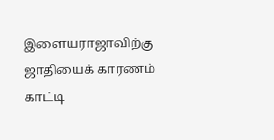இளையராஜாவிற்கு ஜாதியைக் காரணம் காட்டி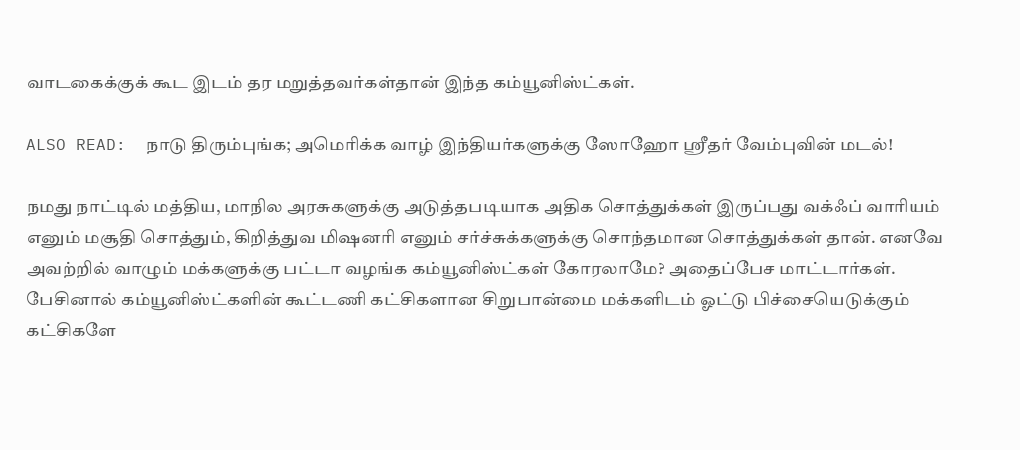வாடகைக்குக் கூட இடம் தர மறுத்தவர்கள்தான் இந்த கம்யூனிஸ்ட்கள்.

ALSO READ:  நாடு திரும்புங்க; அமெரிக்க வாழ் இந்தியர்களுக்கு ஸோஹோ ஸ்ரீதர் வேம்புவின் மடல்!

நமது நாட்டில் மத்திய, மாநில அரசுகளுக்கு அடுத்தபடியாக அதிக சொத்துக்கள் இருப்பது வக்ஃப் வாரியம் எனும் மசூதி சொத்தும், கிறித்துவ மிஷனரி எனும் சர்ச்சுக்களுக்கு சொந்தமான சொத்துக்கள் தான். எனவே அவற்றில் வாழும் மக்களுக்கு பட்டா வழங்க கம்யூனிஸ்ட்கள் கோரலாமே? அதைப்பேச மாட்டார்கள். பேசினால் கம்யூனிஸ்ட்களின் கூட்டணி கட்சிகளான சிறுபான்மை மக்களிடம் ஓட்டு பிச்சையெடுக்கும் கட்சிகளே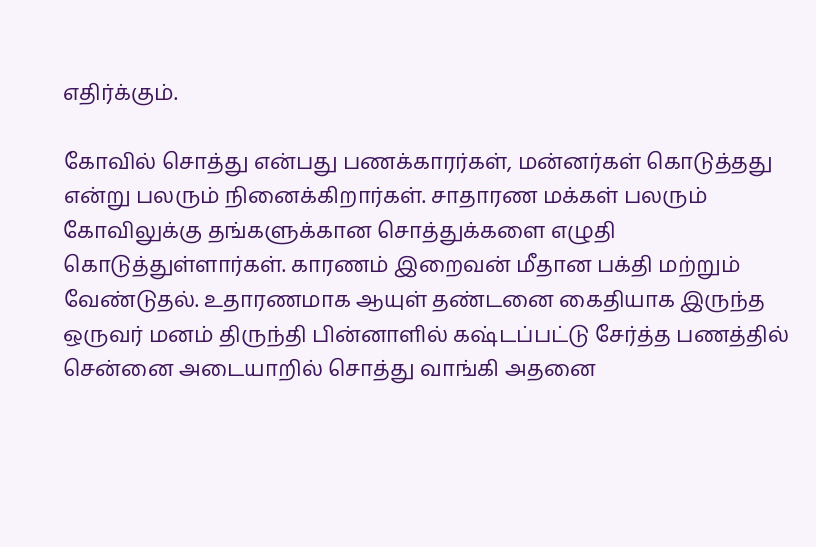எதிர்க்கும்.

கோவில் சொத்து என்பது பணக்காரர்கள், மன்னர்கள் கொடுத்தது என்று பலரும் நினைக்கிறார்கள். சாதாரண மக்கள் பலரும் கோவிலுக்கு தங்களுக்கான சொத்துக்களை எழுதி கொடுத்துள்ளார்கள். காரணம் இறைவன் மீதான பக்தி மற்றும் வேண்டுதல். உதாரணமாக ஆயுள் தண்டனை கைதியாக இருந்த ஒருவர் மனம் திருந்தி பின்னாளில் கஷ்டப்பட்டு சேர்த்த பணத்தில் சென்னை அடையாறில் சொத்து வாங்கி அதனை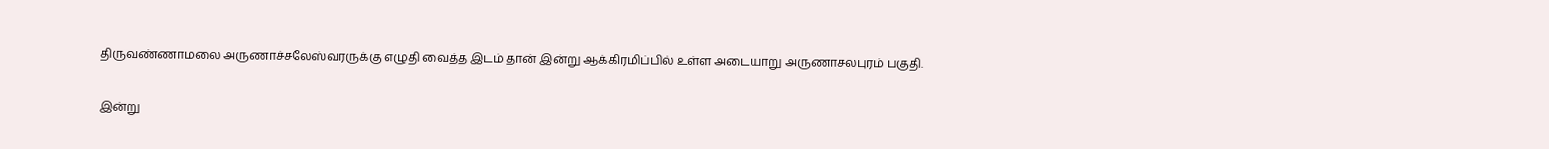திருவண்ணாமலை அருணாச்சலேஸ்வரருக்கு எழுதி வைத்த இடம் தான் இன்று ஆக்கிரமிப்பில் உள்ள அடையாறு அருணாசலபுரம் பகுதி.

இன்று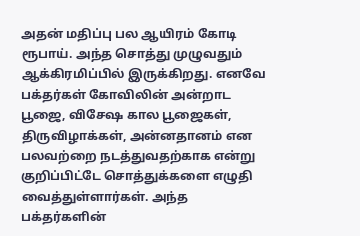அதன் மதிப்பு பல ஆயிரம் கோடி ரூபாய். அந்த சொத்து முழுவதும் ஆக்கிரமிப்பில் இருக்கிறது. எனவே பக்தர்கள் கோவிலின் அன்றாட பூஜை, விசேஷ கால பூஜைகள், திருவிழாக்கள், அன்னதானம் என பலவற்றை நடத்துவதற்காக என்று குறிப்பிட்டே சொத்துக்களை எழுதி வைத்துள்ளார்கள். அந்த பக்தர்களின்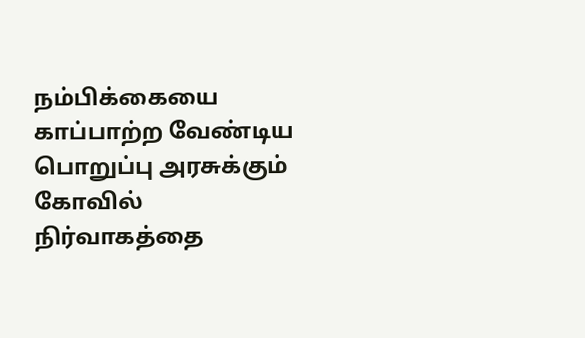நம்பிக்கையை காப்பாற்ற வேண்டிய பொறுப்பு அரசுக்கும் கோவில் நிர்வாகத்தை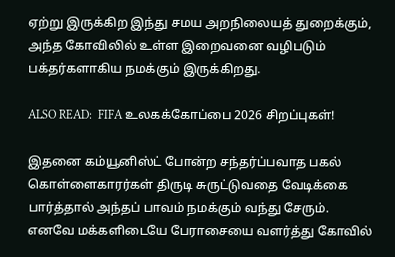ஏற்று இருக்கிற இந்து சமய அறநிலையத் துறைக்கும், அந்த கோவிலில் உள்ள இறைவனை வழிபடும் பக்தர்களாகிய நமக்கும் இருக்கிறது.

ALSO READ:  FIFA உலகக்கோப்பை 2026 சிறப்புகள்!

இதனை கம்யூனிஸ்ட் போன்ற சந்தர்ப்பவாத பகல் கொள்ளைகாரர்கள் திருடி சுருட்டுவதை வேடிக்கை பார்த்தால் அந்தப் பாவம் நமக்கும் வந்து சேரும். எனவே மக்களிடையே பேராசையை வளர்த்து கோவில்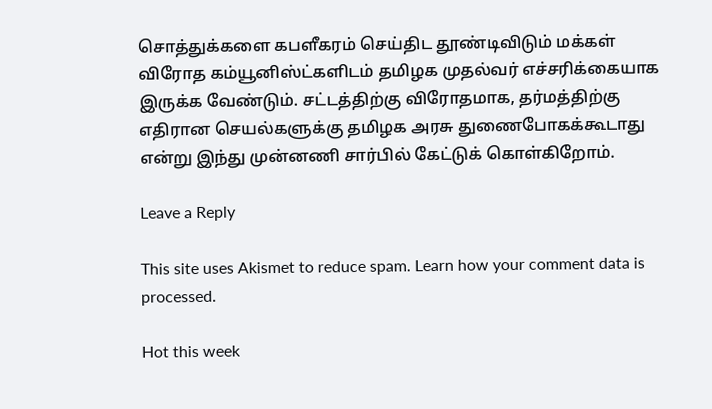சொத்துக்களை கபளீகரம் செய்திட தூண்டிவிடும் மக்கள் விரோத கம்யூனிஸ்ட்களிடம் தமிழக முதல்வர் எச்சரிக்கையாக இருக்க வேண்டும். சட்டத்திற்கு விரோதமாக, தர்மத்திற்கு எதிரான செயல்களுக்கு தமிழக அரசு துணைபோகக்கூடாது என்று இந்து முன்னணி சார்பில் கேட்டுக் கொள்கிறோம்.

Leave a Reply

This site uses Akismet to reduce spam. Learn how your comment data is processed.

Hot this week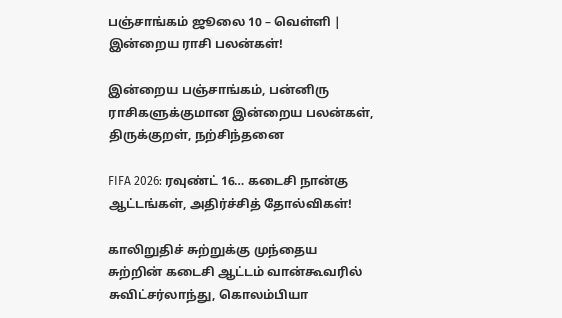பஞ்சாங்கம் ஜூலை 10 – வெள்ளி | இன்றைய ராசி பலன்கள்!

இன்றைய பஞ்சாங்கம், பன்னிரு ராசிகளுக்குமான இன்றைய பலன்கள், திருக்குறள், நற்சிந்தனை

FIFA 2026: ரவுண்ட் 16… கடைசி நான்கு ஆட்டங்கள், அதிர்ச்சித் தோல்விகள்!

காலிறுதிச் சுற்றுக்கு முந்தைய சுற்றின் கடைசி ஆட்டம் வான்கூவரில் சுவிட்சர்லாந்து, கொலம்பியா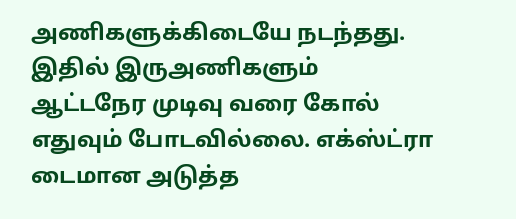அணிகளுக்கிடையே நடந்தது. இதில் இருஅணிகளும் ஆட்டநேர முடிவு வரை கோல் எதுவும் போடவில்லை. எக்ஸ்ட்ரா டைமான அடுத்த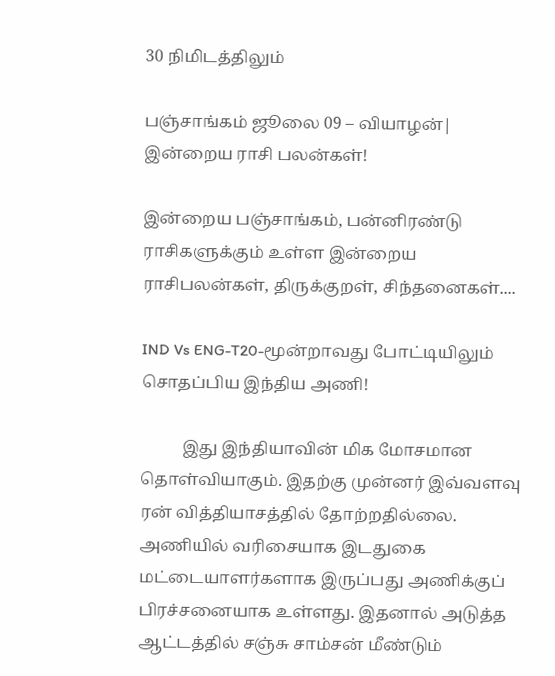30 நிமிடத்திலும்

பஞ்சாங்கம் ஜூலை 09 – வியாழன்| இன்றைய ராசி பலன்கள்!

இன்றைய பஞ்சாங்கம், பன்னிரண்டு ராசிகளுக்கும் உள்ள இன்றைய ராசிபலன்கள், திருக்குறள், சிந்தனைகள்....

IND Vs ENG-T20-மூன்றாவது போட்டியிலும் சொதப்பிய இந்திய அணி!

          இது இந்தியாவின் மிக மோசமான தொள்வியாகும். இதற்கு முன்னர் இவ்வளவு ரன் வித்தியாசத்தில் தோற்றதில்லை. அணியில் வரிசையாக இடதுகை மட்டையாளர்களாக இருப்பது அணிக்குப் பிரச்சனையாக உள்ளது. இதனால் அடுத்த ஆட்டத்தில் சஞ்சு சாம்சன் மீண்டும்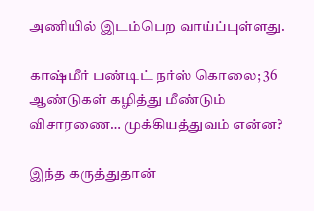அணியில் இடம்பெற வாய்ப்புள்ளது.

காஷ்மீர் பண்டிட் நர்ஸ் கொலை; 36 ஆண்டுகள் கழித்து மீண்டும் விசாரணை… முக்கியத்துவம் என்ன?

இந்த கருத்துதான்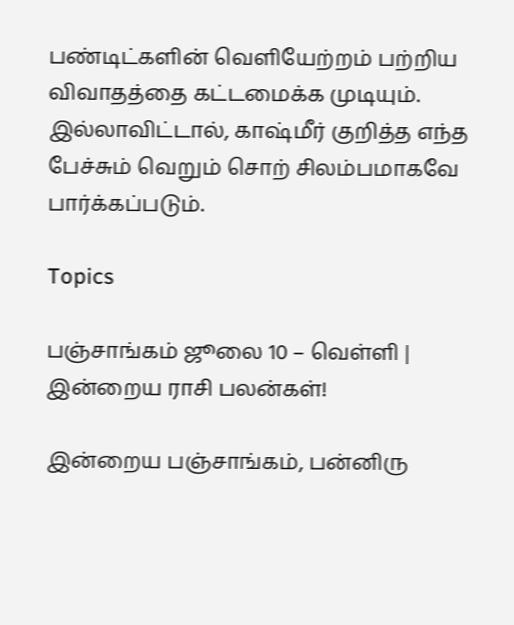பண்டிட்களின் வெளியேற்றம் பற்றிய விவாதத்தை கட்டமைக்க முடியும். இல்லாவிட்டால், காஷ்மீர் குறித்த எந்த பேச்சும் வெறும் சொற் சிலம்பமாகவே பார்க்கப்படும்.

Topics

பஞ்சாங்கம் ஜூலை 10 – வெள்ளி | இன்றைய ராசி பலன்கள்!

இன்றைய பஞ்சாங்கம், பன்னிரு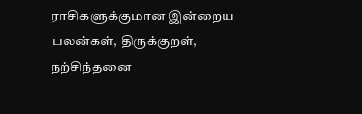ராசிகளுக்குமான இன்றைய பலன்கள், திருக்குறள், நற்சிந்தனை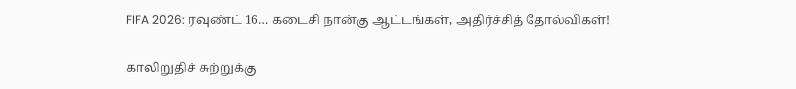FIFA 2026: ரவுண்ட் 16… கடைசி நான்கு ஆட்டங்கள், அதிர்ச்சித் தோல்விகள்!

காலிறுதிச் சுற்றுக்கு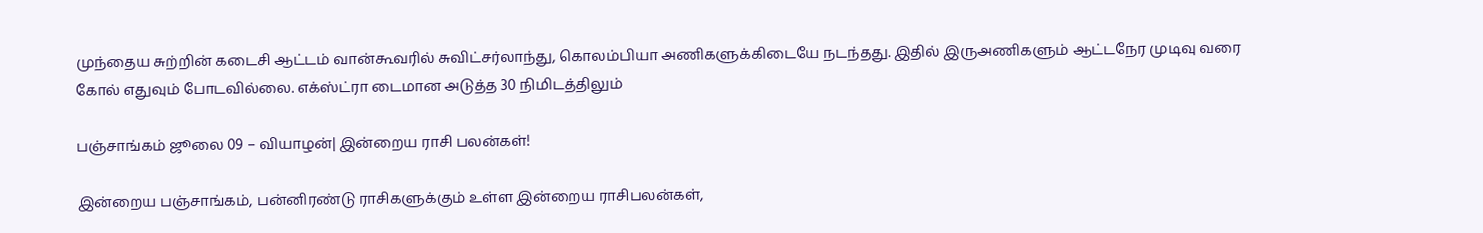முந்தைய சுற்றின் கடைசி ஆட்டம் வான்கூவரில் சுவிட்சர்லாந்து, கொலம்பியா அணிகளுக்கிடையே நடந்தது. இதில் இருஅணிகளும் ஆட்டநேர முடிவு வரை கோல் எதுவும் போடவில்லை. எக்ஸ்ட்ரா டைமான அடுத்த 30 நிமிடத்திலும்

பஞ்சாங்கம் ஜூலை 09 – வியாழன்| இன்றைய ராசி பலன்கள்!

இன்றைய பஞ்சாங்கம், பன்னிரண்டு ராசிகளுக்கும் உள்ள இன்றைய ராசிபலன்கள்,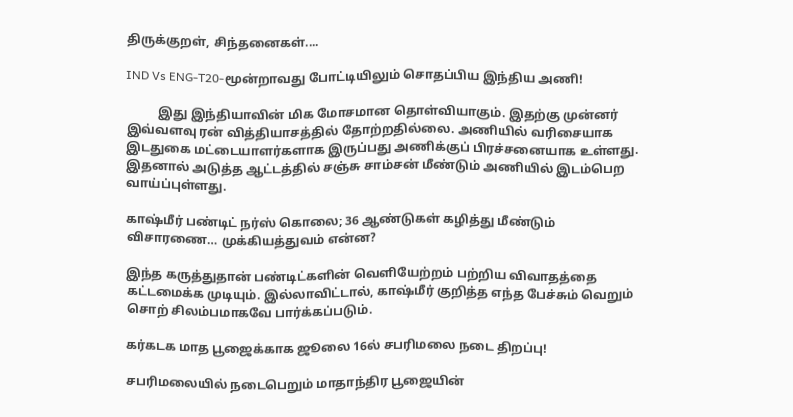திருக்குறள், சிந்தனைகள்....

IND Vs ENG-T20-மூன்றாவது போட்டியிலும் சொதப்பிய இந்திய அணி!

          இது இந்தியாவின் மிக மோசமான தொள்வியாகும். இதற்கு முன்னர் இவ்வளவு ரன் வித்தியாசத்தில் தோற்றதில்லை. அணியில் வரிசையாக இடதுகை மட்டையாளர்களாக இருப்பது அணிக்குப் பிரச்சனையாக உள்ளது. இதனால் அடுத்த ஆட்டத்தில் சஞ்சு சாம்சன் மீண்டும் அணியில் இடம்பெற வாய்ப்புள்ளது.

காஷ்மீர் பண்டிட் நர்ஸ் கொலை; 36 ஆண்டுகள் கழித்து மீண்டும் விசாரணை… முக்கியத்துவம் என்ன?

இந்த கருத்துதான் பண்டிட்களின் வெளியேற்றம் பற்றிய விவாதத்தை கட்டமைக்க முடியும். இல்லாவிட்டால், காஷ்மீர் குறித்த எந்த பேச்சும் வெறும் சொற் சிலம்பமாகவே பார்க்கப்படும்.

கர்கடக மாத பூஜைக்காக ஜூலை 16ல் சபரிமலை நடை திறப்பு!

சபரிமலையில் நடைபெறும் மாதாந்திர பூஜையின்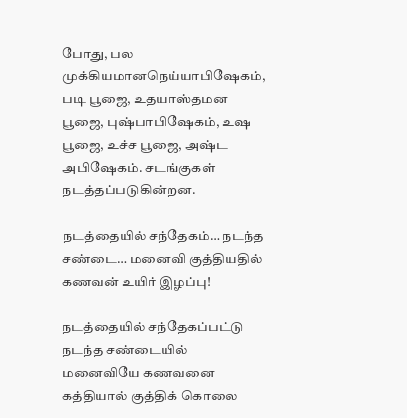போது, பல முக்கியமானநெய்யாபிஷேகம், படி பூஜை, உதயாஸ்தமன பூஜை, புஷ்பாபிஷேகம், உஷ பூஜை, உச்ச பூஜை, அஷ்ட அபிஷேகம். சடங்குகள் நடத்தப்படுகின்றன.

நடத்தையில் சந்தேகம்… நடந்த சண்டை… மனைவி குத்தியதில் கணவன் உயிர் இழப்பு!

நடத்தையில் சந்தேகப்பட்டு நடந்த சண்டையில் மனைவியே கணவனை கத்தியால் குத்திக் கொலை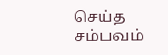செய்த சம்பவம்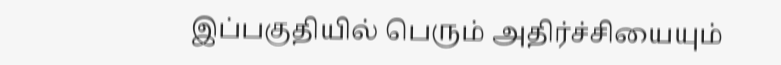இப்பகுதியில் பெரும் அதிர்ச்சியையும்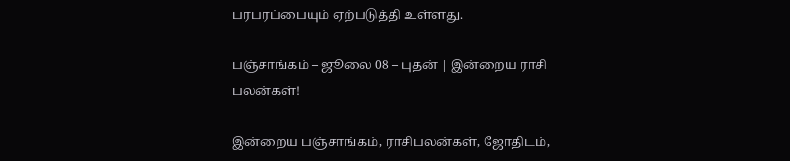பரபரப்பையும் ஏற்படுத்தி உள்ளது.

பஞ்சாங்கம் – ஜூலை 08 – புதன் | இன்றைய ராசி பலன்கள்!

இன்றைய பஞ்சாங்கம், ராசிபலன்கள், ஜோதிடம்,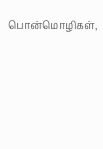பொன்மொழிகள்,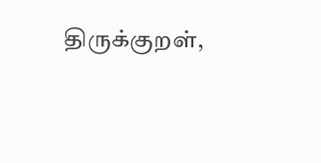திருக்குறள்,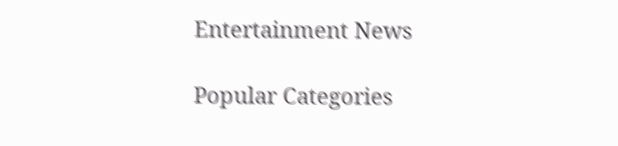Entertainment News

Popular Categories